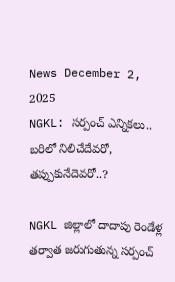News December 2, 2025
NGKL: సర్పంచ్ ఎన్నికలు.. బరిలో నిలిచేదేవరో, తప్పుకునేదెవరో..?

NGKL జిల్లాలో దాదాపు రెండేళ్ల తర్వాత జరుగుతున్న సర్పంచ్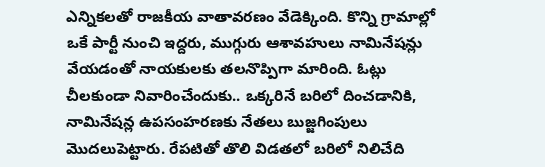ఎన్నికలతో రాజకీయ వాతావరణం వేడెక్కింది. కొన్ని గ్రామాల్లో ఒకే పార్టీ నుంచి ఇద్దరు, ముగ్గురు ఆశావహులు నామినేషన్లు వేయడంతో నాయకులకు తలనొప్పిగా మారింది. ఓట్లు చీలకుండా నివారించేందుకు.. ఒక్కరినే బరిలో దించడానికి, నామినేషన్ల ఉపసంహరణకు నేతలు బుజ్జగింపులు మొదలుపెట్టారు. రేపటితో తొలి విడతలో బరిలో నిలిచేది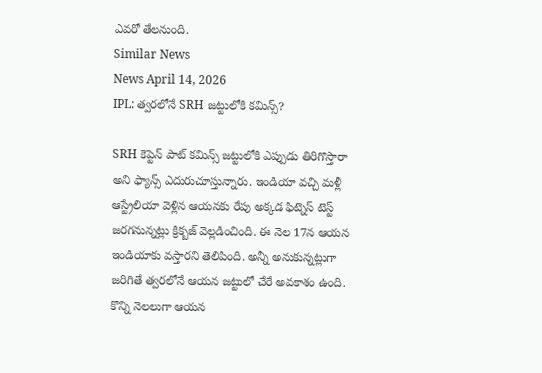ఎవరో తేలనుంది.
Similar News
News April 14, 2026
IPL: త్వరలోనే SRH జట్టులోకి కమిన్స్?

SRH కెప్టెన్ పాట్ కమిన్స్ జట్టులోకి ఎప్పుడు తిరిగొస్తారా అని ఫ్యాన్స్ ఎదురుచూస్తున్నారు. ఇండియా వచ్చి మళ్లీ ఆస్ట్రేలియా వెళ్లిన ఆయనకు రేపు అక్కడ ఫిట్నెస్ టెస్ట్ జరగనున్నట్లు క్రిక్బజ్ వెల్లడించింది. ఈ నెల 17న ఆయన ఇండియాకు వస్తారని తెలిపింది. అన్నీ అనుకున్నట్లుగా జరిగితే త్వరలోనే ఆయన జట్టులో చేరే అవకాశం ఉంది. కొన్ని నెలలుగా ఆయన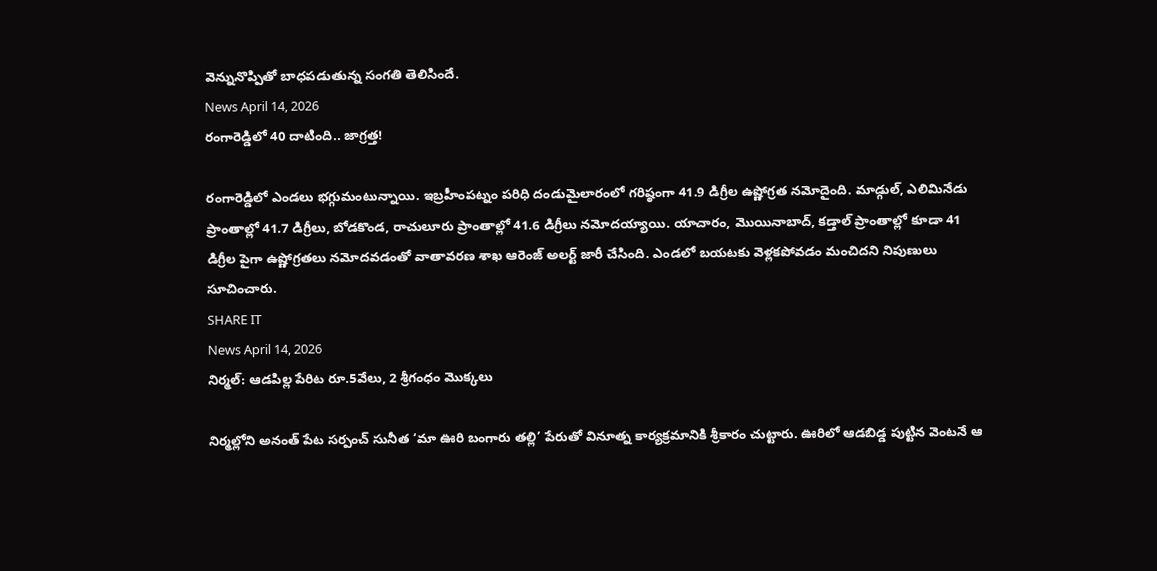వెన్నునొప్పితో బాధపడుతున్న సంగతి తెలిసిందే.
News April 14, 2026
రంగారెడ్డిలో 40 దాటింది.. జాగ్రత్త!

రంగారెడ్డిలో ఎండలు భగ్గుమంటున్నాయి. ఇబ్రహీంపట్నం పరిధి దండుమైలారంలో గరిష్ఠంగా 41.9 డిగ్రీల ఉష్ణోగ్రత నమోదైంది. మాడ్గుల్, ఎలిమినేడు ప్రాంతాల్లో 41.7 డిగ్రీలు, బోడకొండ, రాచులూరు ప్రాంతాల్లో 41.6 డిగ్రీలు నమోదయ్యాయి. యాచారం, మొయినాబాద్, కడ్తాల్ ప్రాంతాల్లో కూడా 41 డిగ్రీల పైగా ఉష్ణోగ్రతలు నమోదవడంతో వాతావరణ శాఖ ఆరెంజ్ అలర్ట్ జారీ చేసింది. ఎండలో బయటకు వెళ్లకపోవడం మంచిదని నిపుణులు సూచించారు.
SHARE IT
News April 14, 2026
నిర్మల్: ఆడపిల్ల పేరిట రూ.5వేలు, 2 శ్రీగంధం మొక్కలు

నిర్మల్లోని అనంత్ పేట సర్పంచ్ సునీత ‘మా ఊరి బంగారు తల్లి’ పేరుతో వినూత్న కార్యక్రమానికి శ్రీకారం చుట్టారు. ఊరిలో ఆడబిడ్డ పుట్టిన వెంటనే ఆ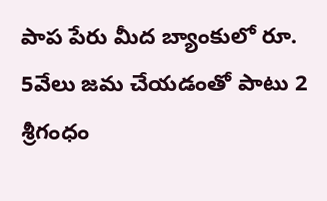పాప పేరు మీద బ్యాంకులో రూ. 5వేలు జమ చేయడంతో పాటు 2 శ్రీగంధం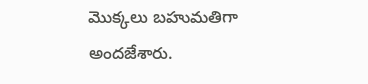మొక్కలు బహుమతిగా అందజేశారు.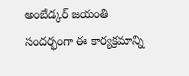అంబేడ్కర్ జయంతి సందర్భంగా ఈ కార్యక్రమాన్ని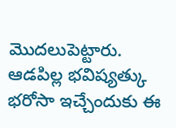మొదలుపెట్టారు. ఆడపిల్ల భవిష్యత్కు భరోసా ఇచ్చేందుకు ఈ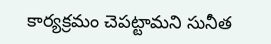కార్యక్రమం చెపట్టామని సునీత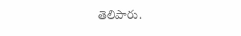తెలిపారు.